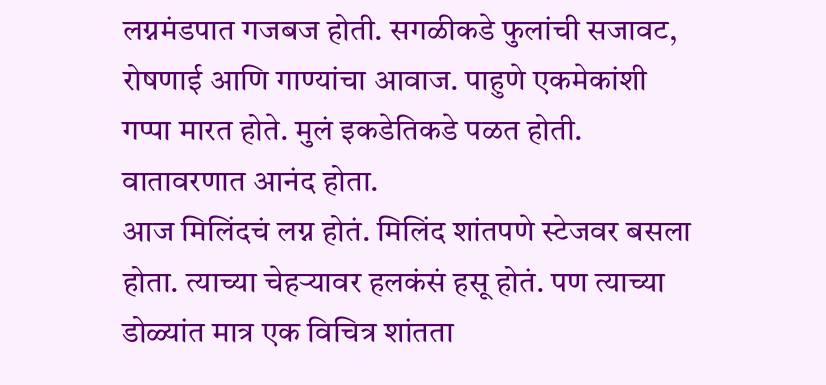लग्नमंडपात गजबज होती. सगळीकडे फुलांची सजावट, रोषणाई आणि गाण्यांचा आवाज. पाहुणे एकमेकांशी गप्पा मारत होते. मुलं इकडेतिकडे पळत होती. वातावरणात आनंद होता.
आज मिलिंदचं लग्न होतं. मिलिंद शांतपणे स्टेजवर बसला होता. त्याच्या चेहऱ्यावर हलकंसं हसू होतं. पण त्याच्या डोळ्यांत मात्र एक विचित्र शांतता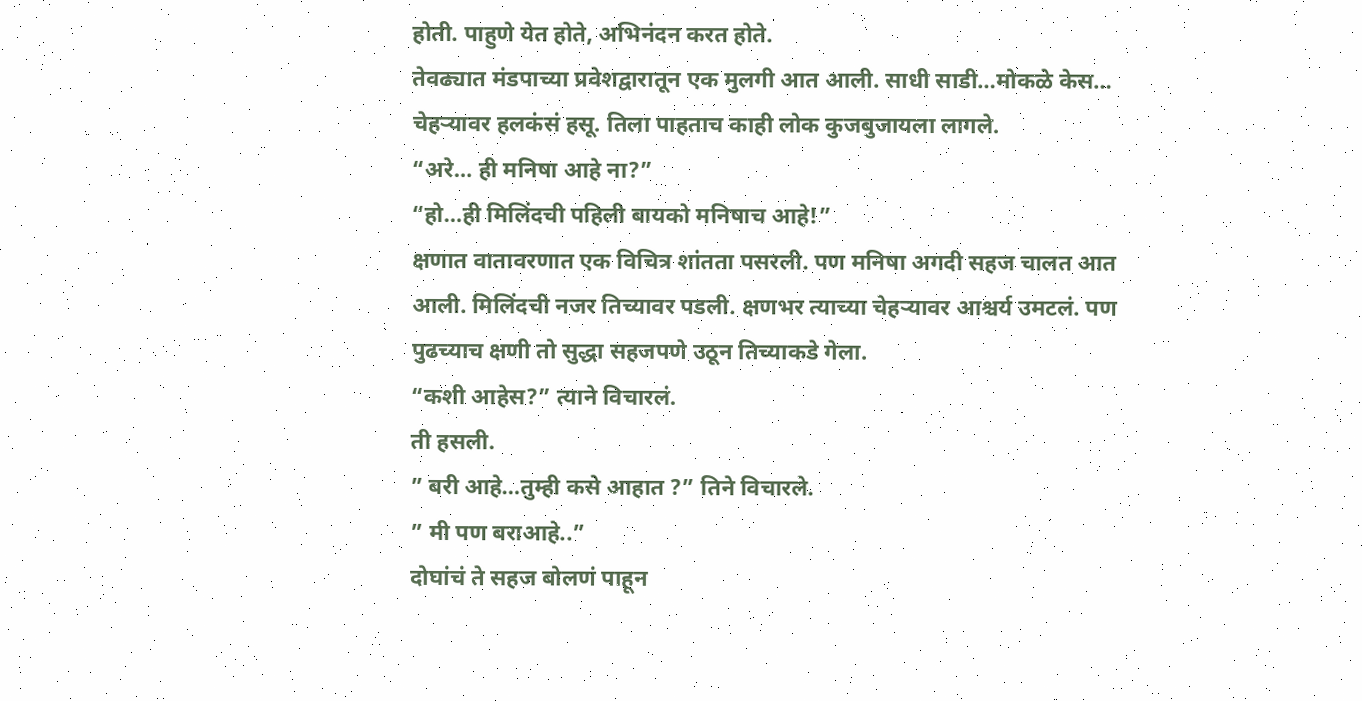होती. पाहुणे येत होते, अभिनंदन करत होते.
तेवढ्यात मंडपाच्या प्रवेशद्वारातून एक मुलगी आत आली. साधी साडी…मोकळे केस… चेहऱ्यावर हलकंसं हसू. तिला पाहताच काही लोक कुजबुजायला लागले.
“अरे… ही मनिषा आहे ना?”
“हो…ही मिलिंदची पहिली बायको मनिषाच आहे!”
क्षणात वातावरणात एक विचित्र शांतता पसरली. पण मनिषा अगदी सहज चालत आत आली. मिलिंदची नजर तिच्यावर पडली. क्षणभर त्याच्या चेहऱ्यावर आश्चर्य उमटलं. पण पुढच्याच क्षणी तो सुद्धा सहजपणे उठून तिच्याकडे गेला.
“कशी आहेस?” त्याने विचारलं.
ती हसली.
” बरी आहे…तुम्ही कसे आहात ?” तिने विचारले.
” मी पण बराआहे..”
दोघांचं ते सहज बोलणं पाहून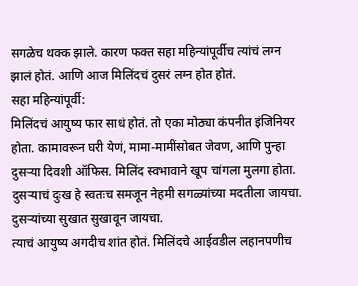सगळेच थक्क झाले. कारण फक्त सहा महिन्यांपूर्वीच त्यांचं लग्न झालं होतं. आणि आज मिलिंदचं दुसरं लग्न होत होतं.
सहा महिन्यांपूर्वी:
मिलिंदचं आयुष्य फार साधं होतं. तो एका मोठ्या कंपनीत इंजिनियर होता. कामावरून घरी येणं, मामा-मामींसोबत जेवण, आणि पुन्हा दुसऱ्या दिवशी ऑफिस. मिलिंद स्वभावाने खूप चांगला मुलगा होता. दुसऱ्याचं दुःख हे स्वतःच समजून नेहमी सगळ्यांच्या मदतीला जायचा. दुसऱ्यांच्या सुखात सुखावून जायचा.
त्याचं आयुष्य अगदीच शांत होतं. मिलिंदचे आईवडील लहानपणीच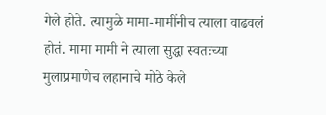गेले होते. त्यामुळे मामा-मामींनीच त्याला वाढवलं होतं. मामा मामी ने त्याला सुद्धा स्वतःच्या मुलाप्रमाणेच लहानाचे मोठे केले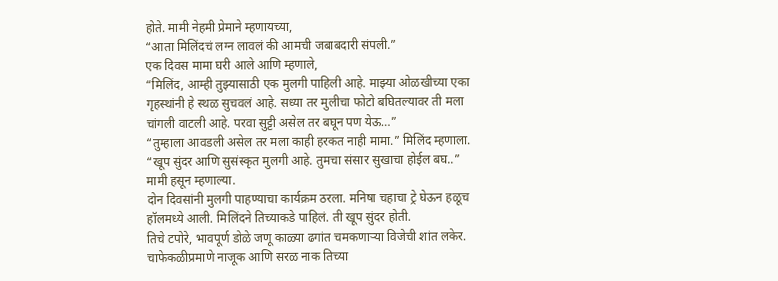होते. मामी नेहमी प्रेमाने म्हणायच्या,
“आता मिलिंदचं लग्न लावलं की आमची जबाबदारी संपली.”
एक दिवस मामा घरी आले आणि म्हणाले,
“मिलिंद, आम्ही तुझ्यासाठी एक मुलगी पाहिली आहे. माझ्या ओळखीच्या एका गृहस्थांनी हे स्थळ सुचवलं आहे. सध्या तर मुलीचा फोटो बघितल्यावर ती मला चांगली वाटली आहे. परवा सुट्टी असेल तर बघून पण येऊ…”
“तुम्हाला आवडली असेल तर मला काही हरकत नाही मामा.” मिलिंद म्हणाला.
“खूप सुंदर आणि सुसंस्कृत मुलगी आहे. तुमचा संसार सुखाचा होईल बघ..” मामी हसून म्हणाल्या.
दोन दिवसांनी मुलगी पाहण्याचा कार्यक्रम ठरला. मनिषा चहाचा ट्रे घेऊन हळूच हॉलमध्ये आली. मिलिंदने तिच्याकडे पाहिलं. ती खूप सुंदर होती.
तिचे टपोरे, भावपूर्ण डोळे जणू काळ्या ढगांत चमकणाऱ्या विजेची शांत लकेर. चाफेकळीप्रमाणे नाजूक आणि सरळ नाक तिच्या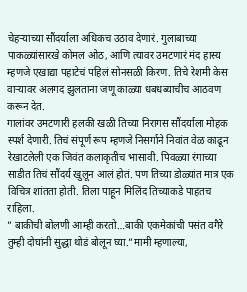चेहऱ्याच्या सौंदर्याला अधिकच उठाव देणारं. गुलाबाच्या पाकळ्यांसारखे कोमल ओठ, आणि त्यावर उमटणारं मंद हास्य म्हणजे एखाद्या पहाटेचं पहिलं सोनसळी किरण. तिचे रेशमी केस वाऱ्यावर अलगद झुलताना जणू काळ्या धबधब्याचीच आठवण करून देत.
गालांवर उमटणारी हलकी खळी तिच्या निरागस सौंदर्याला मोहक स्पर्श देणारी. तिचं संपूर्ण रूप म्हणजे निसर्गाने निवांत वेळ काढून रेखाटलेली एक जिवंत कलाकृतीच भासावी. पिवळ्या रंगाच्या साडीत तिचं सौंदर्य खुलून आलं होतं. पण तिच्या डोळ्यांत मात्र एक विचित्र शांतता होती. तिला पाहून मिलिंद तिच्याकडे पाहतच राहिला.
” बाकीची बोलणी आम्ही करतो…बाकी एकमेकांची पसंत वगैरे तुम्ही दोघांनी सुद्धा थोडं बोलून घ्या.”मामी म्हणाल्या,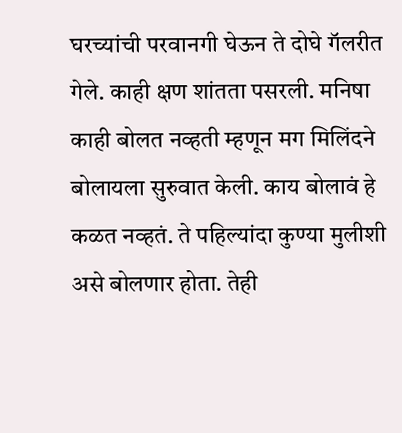घरच्यांची परवानगी घेऊन ते दोघे गॅलरीत गेले. काही क्षण शांतता पसरली. मनिषा काही बोलत नव्हती म्हणून मग मिलिंदने बोलायला सुरुवात केली. काय बोलावं हे कळत नव्हतं. ते पहिल्यांदा कुण्या मुलीशी असे बोलणार होता. तेही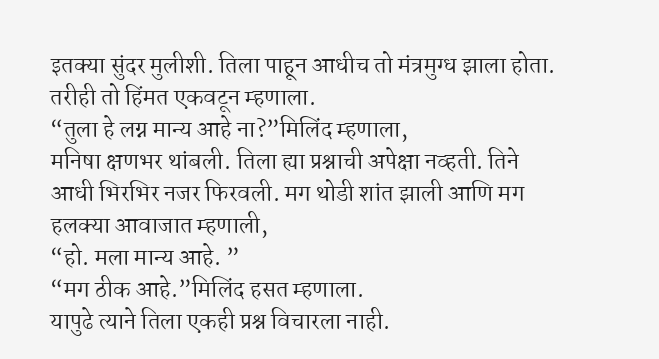इतक्या सुंदर मुलीशी. तिला पाहून आधीच तो मंत्रमुग्ध झाला होता. तरीही तो हिंमत एकवटून म्हणाला.
“तुला हे लग्न मान्य आहे ना?”मिलिंद म्हणाला,
मनिषा क्षणभर थांबली. तिला ह्या प्रश्नाची अपेक्षा नव्हती. तिने आधी भिरभिर नजर फिरवली. मग थोडी शांत झाली आणि मग हलक्या आवाजात म्हणाली,
“हो. मला मान्य आहे. ”
“मग ठीक आहे.”मिलिंद हसत म्हणाला.
यापुढे त्याने तिला एकही प्रश्न विचारला नाही.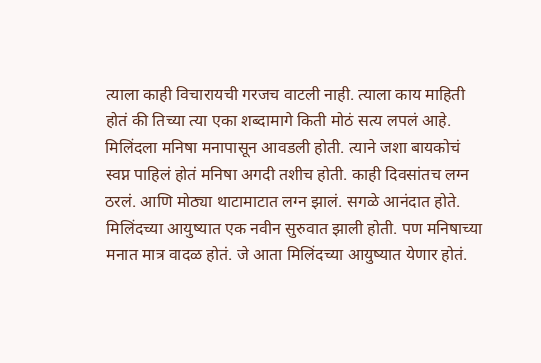त्याला काही विचारायची गरजच वाटली नाही. त्याला काय माहिती होतं की तिच्या त्या एका शब्दामागे किती मोठं सत्य लपलं आहे.
मिलिंदला मनिषा मनापासून आवडली होती. त्याने जशा बायकोचं स्वप्न पाहिलं होतं मनिषा अगदी तशीच होती. काही दिवसांतच लग्न ठरलं. आणि मोठ्या थाटामाटात लग्न झालं. सगळे आनंदात होते. मिलिंदच्या आयुष्यात एक नवीन सुरुवात झाली होती. पण मनिषाच्या मनात मात्र वादळ होतं. जे आता मिलिंदच्या आयुष्यात येणार होतं.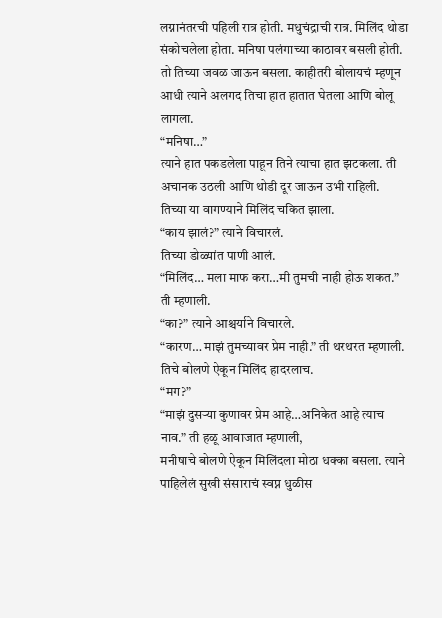लग्नानंतरची पहिली रात्र होती. मधुचंद्राची रात्र. मिलिंद थोडा संकोचलेला होता. मनिषा पलंगाच्या काठावर बसली होती. तो तिच्या जवळ जाऊन बसला. काहीतरी बोलायचं म्हणून आधी त्याने अलगद तिचा हात हातात घेतला आणि बोलू लागला.
“मनिषा…”
त्याने हात पकडलेला पाहून तिने त्याचा हात झटकला. ती अचानक उठली आणि थोडी दूर जाऊन उभी राहिली.
तिच्या या वागण्याने मिलिंद चकित झाला.
“काय झालं?” त्याने विचारलं.
तिच्या डोळ्यांत पाणी आलं.
“मिलिंद… मला माफ करा…मी तुमची नाही होऊ शकत.” ती म्हणाली.
“का?” त्याने आश्चर्याने विचारले.
“कारण… माझं तुमच्यावर प्रेम नाही.” ती थरथरत म्हणाली.
तिचे बोलणे ऐकून मिलिंद हादरलाच.
“मग?”
“माझं दुसऱ्या कुणावर प्रेम आहे…अनिकेत आहे त्याच नाव.” ती हळू आवाजात म्हणाली,
मनीषाचे बोलणे ऐकून मिलिंदला मोठा धक्का बसला. त्याने पाहिलेलं सुखी संसाराचं स्वप्न धुळीस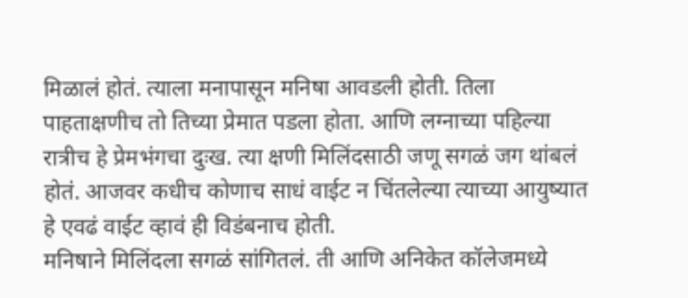मिळालं होतं. त्याला मनापासून मनिषा आवडली होती. तिला पाहताक्षणीच तो तिच्या प्रेमात पडला होता. आणि लग्नाच्या पहिल्या रात्रीच हे प्रेमभंगचा दुःख. त्या क्षणी मिलिंदसाठी जणू सगळं जग थांबलं होतं. आजवर कधीच कोणाच साधं वाईट न चिंतलेल्या त्याच्या आयुष्यात हे एवढं वाईट व्हावं ही विडंबनाच होती.
मनिषाने मिलिंदला सगळं सांगितलं. ती आणि अनिकेत कॉलेजमध्ये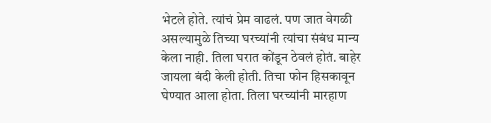भेटले होते. त्यांचं प्रेम वाढलं. पण जात वेगळी असल्यामुळे तिच्या घरच्यांनी त्यांचा संबंध मान्य केला नाही. तिला घरात कोंडून ठेवलं होतं. बाहेर जायला बंदी केली होती. तिचा फोन हिसकावून घेण्यात आला होता. तिला घरच्यांनी मारहाण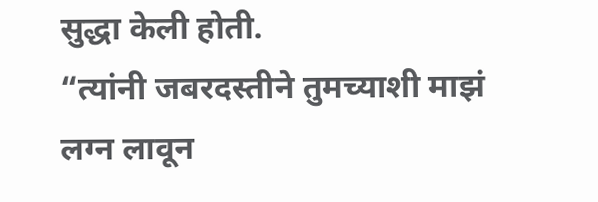सुद्धा केली होती.
“त्यांनी जबरदस्तीने तुमच्याशी माझं लग्न लावून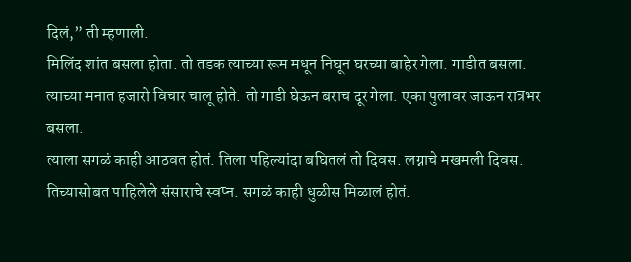दिलं,” ती म्हणाली.
मिलिंद शांत बसला होता. तो तडक त्याच्या रूम मधून निघून घरच्या बाहेर गेला. गाडीत बसला. त्याच्या मनात हजारो विचार चालू होते. तो गाडी घेऊन बराच दूर गेला. एका पुलावर जाऊन रात्रभर बसला.
त्याला सगळं काही आठवत होतं. तिला पहिल्यांदा बघितलं तो दिवस. लग्नाचे मखमली दिवस. तिच्यासोबत पाहिलेले संसाराचे स्वप्न. सगळं काही धुळीस मिळालं होतं.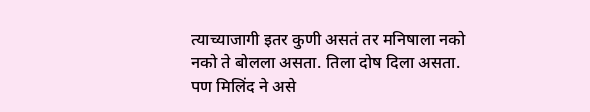त्याच्याजागी इतर कुणी असतं तर मनिषाला नको नको ते बोलला असता. तिला दोष दिला असता. पण मिलिंद ने असे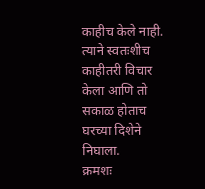काहीच केले नाही. त्याने स्वतःशीच काहीतरी विचार केला आणि तो सकाळ होताच घरच्या दिशेने निघाला.
क्रमशः